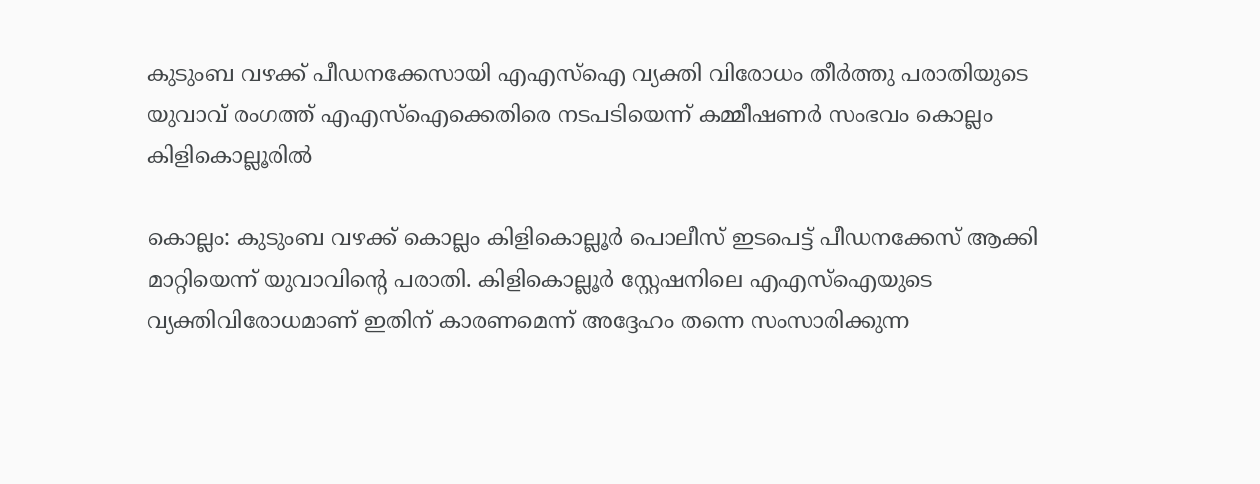കുടുംബ വഴക്ക് പീഡനക്കേസായി എഎസ്ഐ വ്യക്തി വിരോധം തീര്‍ത്തു പരാതിയുടെ യുവാവ് രംഗത്ത് എഎസ്ഐക്കെതിരെ നടപടിയെന്ന് കമ്മീഷണര്‍ സംഭവം കൊല്ലം കിളികൊല്ലൂരില്‍

കൊല്ലം: കുടുംബ വഴക്ക് കൊല്ലം കിളികൊല്ലൂര്‍ പൊലീസ് ഇടപെട്ട് പീഡനക്കേസ് ആക്കി മാറ്റിയെന്ന് യുവാവിന്‍റെ പരാതി. കിളികൊല്ലൂര്‍ സ്റ്റേഷനിലെ എഎസ്ഐയുടെ വ്യക്തിവിരോധമാണ് ഇതിന് കാരണമെന്ന് അദ്ദേഹം തന്നെ സംസാരിക്കുന്ന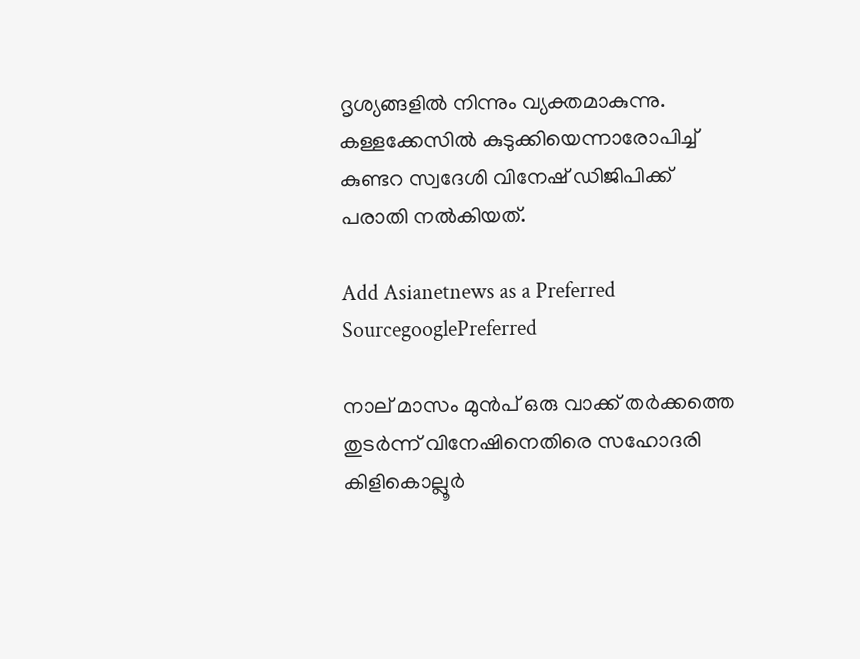ദൃശ്യങ്ങളില്‍ നിന്നും വ്യക്തമാകുന്നു. കള്ളക്കേസില്‍ കുടുക്കിയെന്നാരോപിച്ച് കുണ്ടറ സ്വദേശി വിനേഷ് ഡിജിപിക്ക് പരാതി നല്‍കിയത്.

Add Asianetnews as a Preferred SourcegooglePreferred

നാല് മാസം മുൻപ് ഒരു വാക്ക് തര്‍ക്കത്തെ തുടര്‍ന്ന് വിനേഷിനെതിരെ സഹോദരി കിളികൊല്ലൂര്‍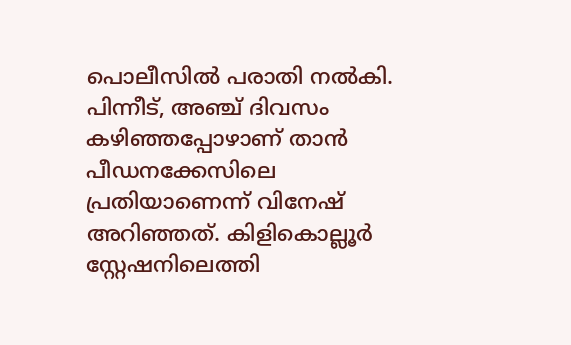പൊലീസില്‍ പരാതി നല്‍കി. പിന്നീട്, അഞ്ച് ദിവസം കഴിഞ്ഞപ്പോഴാണ് താൻ പീഡനക്കേസിലെ പ്രതിയാണെന്ന് വിനേഷ് അറിഞ്ഞത്. കിളികൊല്ലൂര്‍ സ്റ്റേഷനിലെത്തി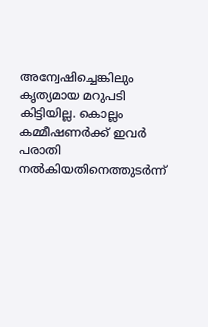അന്വേഷിച്ചെങ്കിലും കൃത്യമായ മറുപടി കിട്ടിയില്ല. കൊല്ലം കമ്മീഷണര്‍ക്ക് ഇവര്‍ പരാതി നല്‍കിയതിനെത്തുടര്‍ന്ന്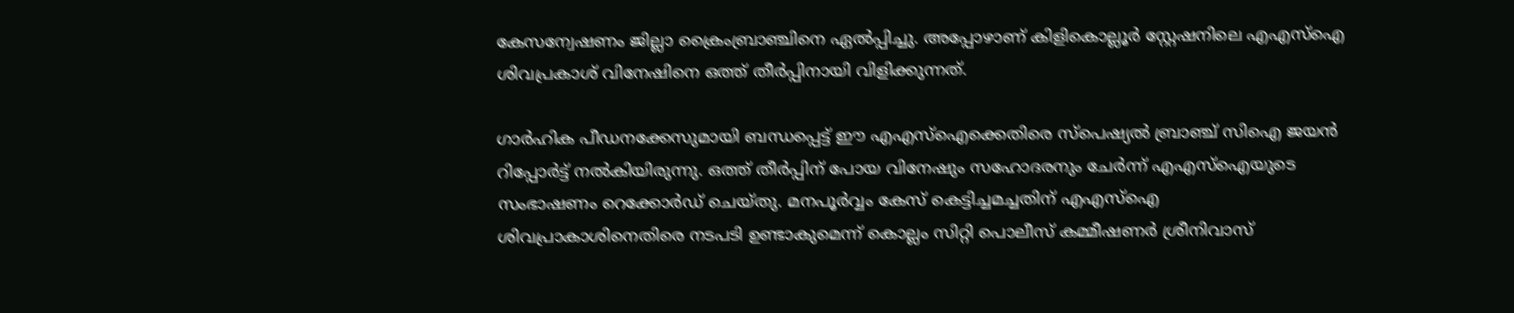കേസന്വേഷണം ജില്ലാ ക്രൈംബ്രാഞ്ചിനെ ഏല്‍പ്പിച്ചു. അപ്പോഴാണ് കിളികൊല്ലൂര്‍ സ്റ്റേഷനിലെ എഎസ്ഐ ശിവപ്രകാശ് വിനേഷിനെ ഒത്ത് തീര്‍പ്പിനായി വിളിക്കുന്നത്.

ഗാര്‍ഹിക പീഡനക്കേസുമായി ബന്ധപ്പെട്ട് ഈ എഎസ്ഐക്കെതിരെ സ്പെഷ്യല്‍ ബ്രാഞ്ച് സിഐ ജയൻ റിപ്പോര്‍ട്ട് നല്‍കിയിരുന്നു. ഒത്ത് തീര്‍പ്പിന് പോയ വിനേഷും സഹോദരനും ചേര്‍ന്ന് എഎസ്ഐയുടെ സംഭാഷണം റെക്കോര്‍ഡ് ചെയ്തു. മനപൂര്‍വ്വം കേസ് കെട്ടിച്ചമച്ചതിന് എഎസ്ഐ ശിവപ്രാകാശിനെതിരെ നടപടി ഉണ്ടാകുമെന്ന് കൊല്ലം സിറ്റി പൊലീസ് കമ്മീഷണര്‍ ശ്രീനിവാസ്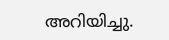അറിയിച്ചു.